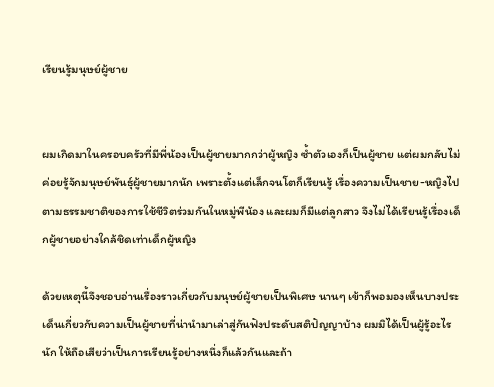เรียนรู้มนุษย์ผู้ชาย


ผมเกิดมาในครอบครัวที่มีพี่น้องเป็นผู้ชายมากกว่าผู้หญิง ซ้ำตัวเองก็เป็นผู้ชาย แต่ผมกลับไม่ค่อยรู้จักมนุษย์พันธุ์ผู้ชายมากนัก เพราะตั้งแต่เล็กจนโตก็เรียนรู้ เรื่องความเป็นชาย-หญิงไปตามธรรมชาติของการใช้ชีวิตร่วมกันในหมู่พีน้อง และผมก็มีแต่ลูกสาว จึงไม่ได้เรียนรู้เรื่องเด็กผู้ชายอย่างใกล้ชิดเท่าเด็กผู้หญิง

ด้วยเหตุนี้จึงชอบอ่านเรื่องราวเกี่ยวกับมนุษย์ผู้ชายเป็นพิเศษ นานๆ เข้าก็พอมองเห็นบางประเด็นเกี่ยวกับความเป็นผู้ชายที่น่านำมาเล่าสู่กันฟังประดับสติปัญญาบ้าง ผมมิได้เป็นผู้รู้อะไรนัก ให้ถือเสียว่าเป็นการเรียนรู้อย่างหนึ่งก็แล้วกันและถ้า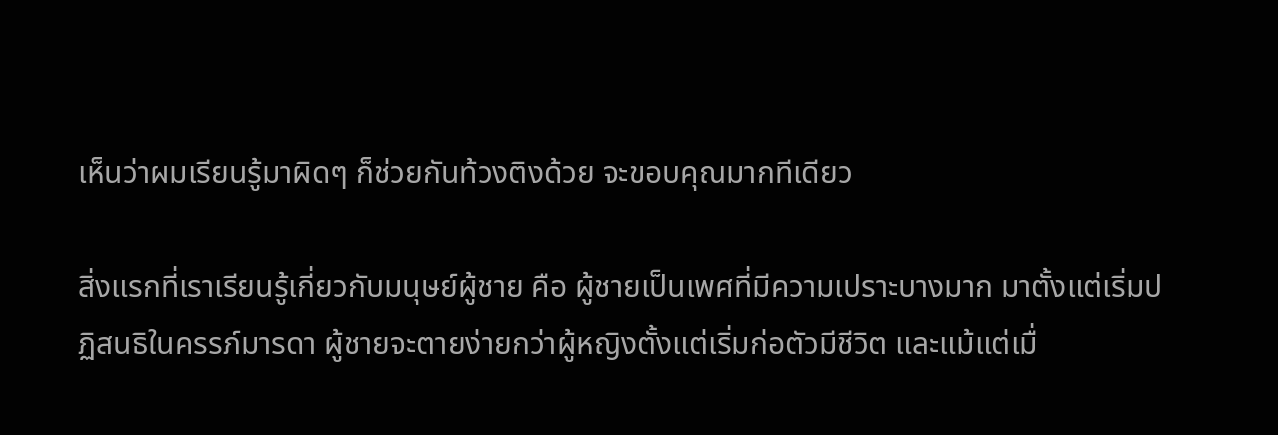เห็นว่าผมเรียนรู้มาผิดๆ ก็ช่วยกันท้วงติงด้วย จะขอบคุณมากทีเดียว

สิ่งแรกที่เราเรียนรู้เกี่ยวกับมนุษย์ผู้ชาย คือ ผู้ชายเป็นเพศที่มีความเปราะบางมาก มาตั้งแต่เริ่มปฏิสนธิในครรภ์มารดา ผู้ชายจะตายง่ายกว่าผู้หญิงตั้งแต่เริ่มก่อตัวมีชีวิต และแม้แต่เมื่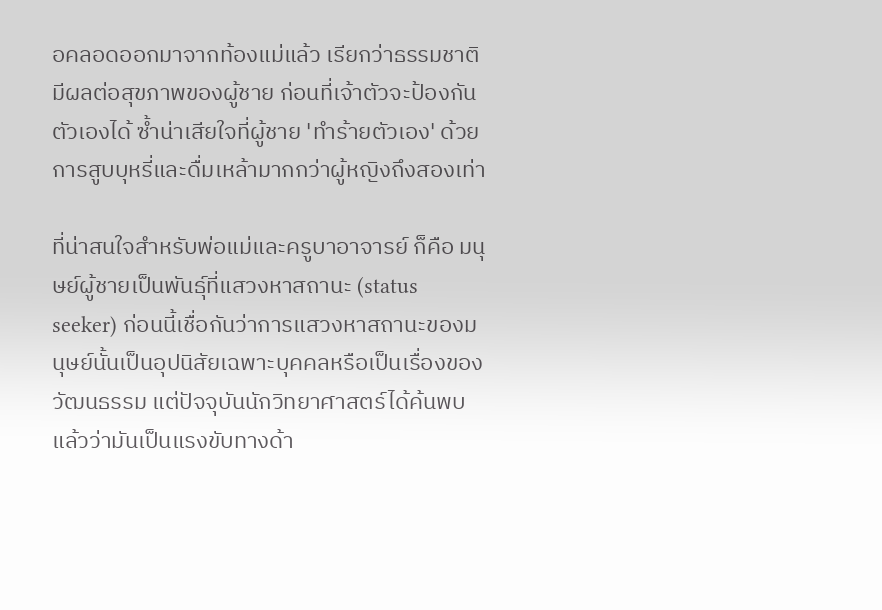อคลอดออกมาจากท้องแม่แล้ว เรียกว่าธรรมชาติมีผลต่อสุขภาพของผู้ชาย ก่อนที่เจ้าตัวจะป้องกันตัวเองได้ ซ้ำน่าเสียใจที่ผู้ชาย 'ทำร้ายตัวเอง' ด้วยการสูบบุหรี่และดื่มเหล้ามากกว่าผู้หญิงถึงสองเท่า

ที่น่าสนใจสำหรับพ่อแม่และครูบาอาจารย์ ก็คือ มนุษย์ผู้ชายเป็นพันธุ์ที่แสวงหาสถานะ (status seeker) ก่อนนี้เชื่อกันว่าการแสวงหาสถานะของมนุษย์นั้นเป็นอุปนิสัยเฉพาะบุคคลหรือเป็นเรื่องของวัฒนธรรม แต่ปัจจุบันนักวิทยาศาสตร์ได้ค้นพบแล้วว่ามันเป็นแรงขับทางด้า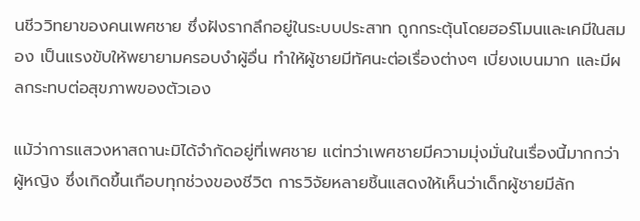นชีววิทยาของคนเพศชาย ซึ่งฝังรากลึกอยู่ในระบบประสาท ถูกกระตุ้นโดยฮอร์โมนและเคมีในสมอง เป็นแรงขับให้พยายามครอบงำผู้อื่น ทำให้ผู้ชายมีทัศนะต่อเรื่องต่างๆ เบี่ยงเบนมาก และมีผลกระทบต่อสุขภาพของตัวเอง

แม้ว่าการแสวงหาสถานะมิได้จำกัดอยู่ที่เพศชาย แต่ทว่าเพศชายมีความมุ่งมั่นในเรื่องนี้มากกว่าผู้หญิง ซึ่งเกิดขึ้นเกือบทุกช่วงของชีวิต การวิจัยหลายชิ้นแสดงให้เห็นว่าเด็กผู้ชายมีลัก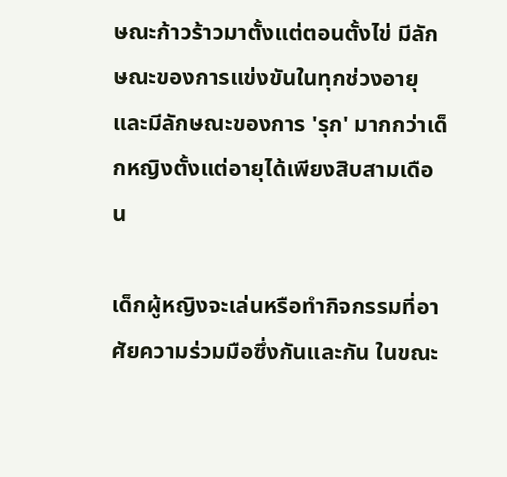ษณะก้าวร้าวมาตั้งแต่ตอนตั้งไข่ มีลักษณะของการแข่งขันในทุกช่วงอายุ และมีลักษณะของการ 'รุก' มากกว่าเด็กหญิงตั้งแต่อายุได้เพียงสิบสามเดือน

เด็กผู้หญิงจะเล่นหรือทำกิจกรรมที่อาศัยความร่วมมือซึ่งกันและกัน ในขณะ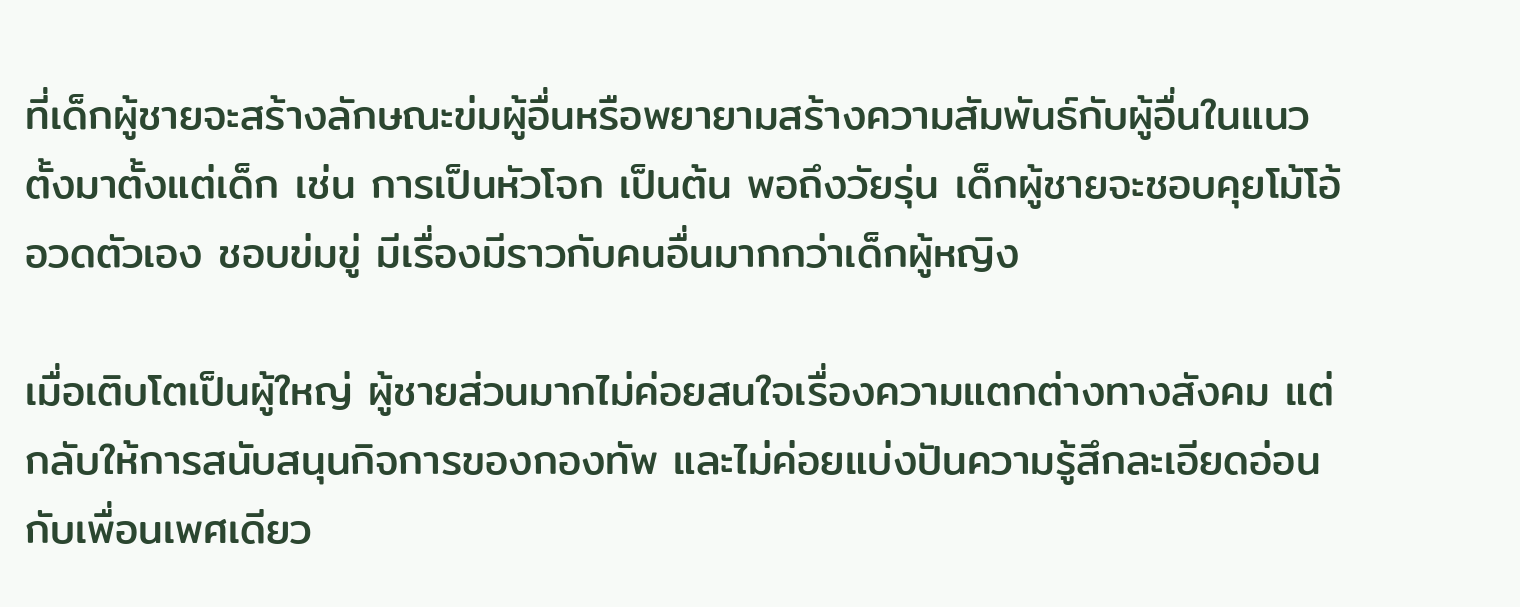ที่เด็กผู้ชายจะสร้างลักษณะข่มผู้อื่นหรือพยายามสร้างความสัมพันธ์กับผู้อื่นในแนวตั้งมาตั้งแต่เด็ก เช่น การเป็นหัวโจก เป็นต้น พอถึงวัยรุ่น เด็กผู้ชายจะชอบคุยโม้โอ้อวดตัวเอง ชอบข่มขู่ มีเรื่องมีราวกับคนอื่นมากกว่าเด็กผู้หญิง

เมื่อเติบโตเป็นผู้ใหญ่ ผู้ชายส่วนมากไม่ค่อยสนใจเรื่องความแตกต่างทางสังคม แต่กลับให้การสนับสนุนกิจการของกองทัพ และไม่ค่อยแบ่งปันความรู้สึกละเอียดอ่อนกับเพื่อนเพศเดียว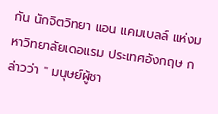กัน นักจิตวิทยา แอน แคมเบลล์ แห่งมหาวิทยาลัยเดอแรม ประเทศอังกฤษ กล่าวว่า " มนุษย์ผู้ชา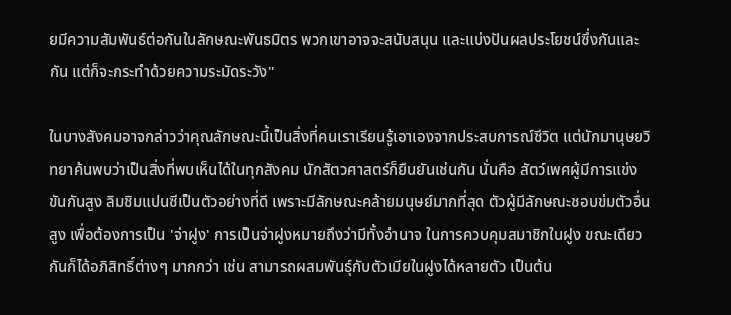ยมีความสัมพันธ์ต่อกันในลักษณะพันธมิตร พวกเขาอาจจะสนับสนุน และแบ่งปันผลประโยชน์ซึ่งกันและกัน แต่ก็จะกระทำด้วยความระมัดระวัง"

ในบางสังคมอาจกล่าวว่าคุณลักษณะนี้เป็นสิ่งที่คนเราเรียนรู้เอาเองจากประสบการณ์ชีวิต แต่นักมานุษยวิทยาค้นพบว่าเป็นสิ่งที่พบเห็นได้ในทุกสังคม นักสัตวศาสตร์ก็ยืนยันเช่นกัน นั่นคือ สัตว์เพศผู้มีการแข่งขันกันสูง ลิมชิมแปนซีเป็นตัวอย่างที่ดี เพราะมีลักษณะคล้ายมนุษย์มากที่สุด ตัวผู้มีลักษณะชอบข่มตัวอื่นสูง เพื่อต้องการเป็น 'จ่าฝูง' การเป็นจ่าฝูงหมายถึงว่ามีทั้งอำนาจ ในการควบคุมสมาชิกในฝูง ขณะเดียวกันก็ได้อภิสิทธิ์ต่างๆ มากกว่า เช่น สามารถผสมพันธุ์กับตัวเมียในฝูงได้หลายตัว เป็นต้น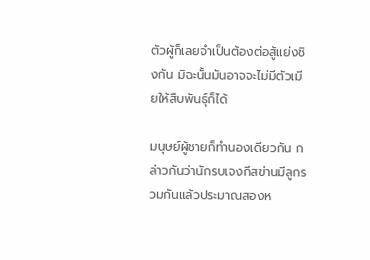ตัวผู้ก็เลยจำเป็นต้องต่อสู้แย่งชิงกัน มิฉะนั้นมันอาจจะไม่มีตัวเมียให้สืบพันธุ์ก็ได้

มนุษย์ผู้ชายก็ทำนองเดียวกัน กล่าวกันว่านักรบเจงกีสข่านมีลูกรวมกันแล้วประมาณสองห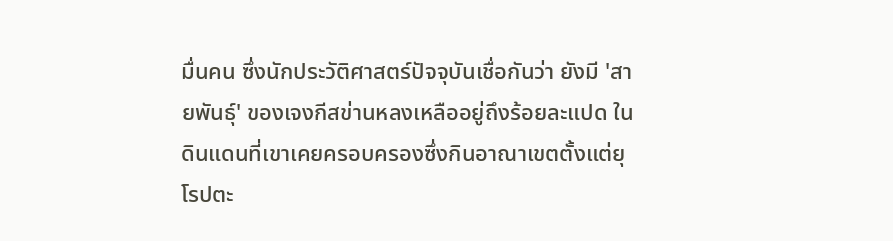มื่นคน ซึ่งนักประวัติศาสตร์ปัจจุบันเชื่อกันว่า ยังมี 'สายพันธุ์' ของเจงกีสข่านหลงเหลืออยู่ถึงร้อยละแปด ในดินแดนที่เขาเคยครอบครองซึ่งกินอาณาเขตตั้งแต่ยุโรปตะ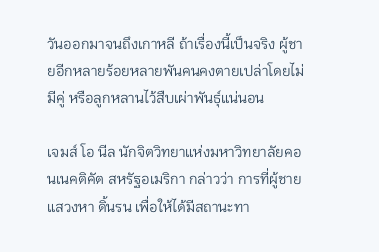วันออกมาจนถึงเกาหลี ถ้าเรื่องนี้เป็นจริง ผู้ชายอีกหลายร้อยหลายพันคนคงตายเปล่าโดยไม่มีคู่ หรือลูกหลานไว้สืบเผ่าพันธุ์แน่นอน

เจมส์ โอ นีล นักจิตวิทยาแห่งมหาวิทยาลัยคอนเนคติคัต สหรัฐอเมริกา กล่าวว่า การที่ผู้ชายแสวงหา ดิ้นรน เพื่อให้ได้มีสถานะทา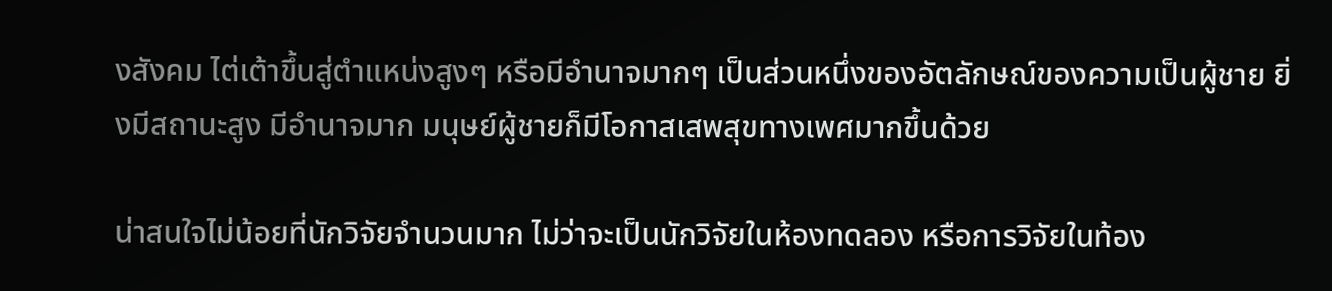งสังคม ไต่เต้าขึ้นสู่ตำแหน่งสูงๆ หรือมีอำนาจมากๆ เป็นส่วนหนึ่งของอัตลักษณ์ของความเป็นผู้ชาย ยิ่งมีสถานะสูง มีอำนาจมาก มนุษย์ผู้ชายก็มีโอกาสเสพสุขทางเพศมากขึ้นด้วย

น่าสนใจไม่น้อยที่นักวิจัยจำนวนมาก ไม่ว่าจะเป็นนักวิจัยในห้องทดลอง หรือการวิจัยในท้อง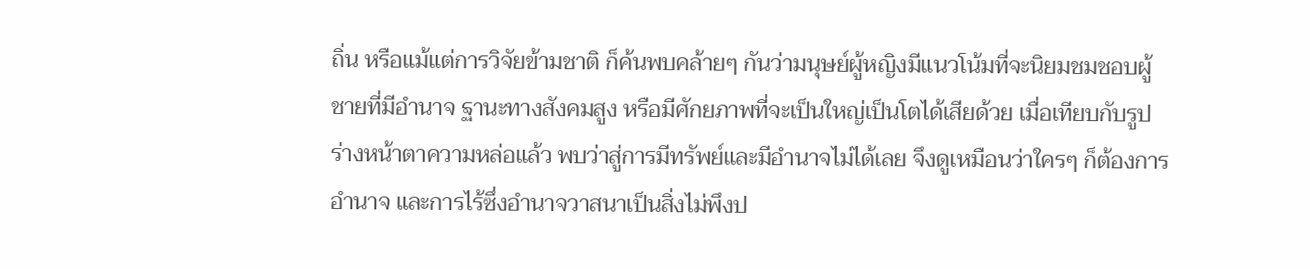ถิ่น หรือแม้แต่การวิจัยข้ามชาติ ก็ค้นพบคล้ายๆ กันว่ามนุษย์ผู้หญิงมีแนวโน้มที่จะนิยมชมชอบผู้ชายที่มีอำนาจ ฐานะทางสังคมสูง หรือมีศักยภาพที่จะเป็นใหญ่เป็นโตได้เสียด้วย เมื่อเทียบกับรูปร่างหน้าตาความหล่อแล้ว พบว่าสู่การมีทรัพย์และมีอำนาจไม่ได้เลย จึงดูเหมือนว่าใครๆ ก็ต้องการอำนาจ และการไร้ซึ่งอำนาจวาสนาเป็นสิ่งไม่พึงป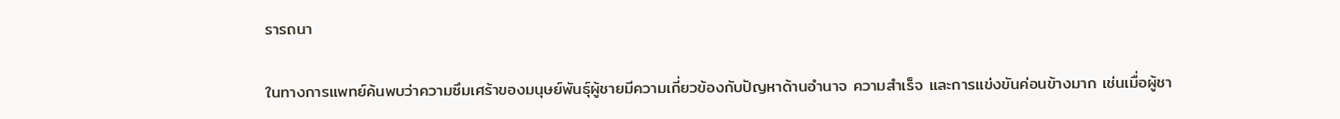รารถนา

ในทางการแพทย์ค้นพบว่าความซึมเศร้าของมนุษย์พันธุ์ผู้ชายมีความเกี่ยวข้องกับปัญหาด้านอำนาจ ความสำเร็จ และการแข่งขันค่อนข้างมาก เช่นเมื่อผู้ชา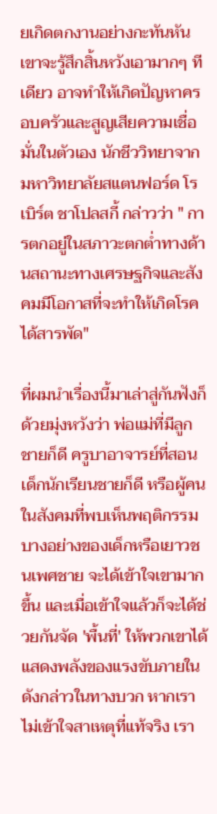ยเกิดตกงานอย่างกะทันหัน เขาจะรู้สึกสิ้นหวังเอามากๆ ทีเดียว อาจทำให้เกิดปัญหาครอบครัวและสูญเสียความเชื่อมั่นในตัวเอง นักชีววิทยาจากมหาวิทยาลัยสแตนฟอร์ด โรเบิร์ต ชาโปลสกี้ กล่าวว่า " การตกอยู่ในสภาวะตกต่ำทางด้านสถานะทางเศรษฐกิจและสังคมมีโอกาสที่จะทำให้เกิดโรคได้สารพัด"

ที่ผมนำเรื่องนี้มาเล่าสู่กันฟังก็ด้วยมุ่งหวังว่า พ่อแม่ที่มีลูกชายก็ดี ครูบาอาจารย์ที่สอนเด็กนักเรียนชายก็ดี หรือผู้คนในสังคมที่พบเห็นพฤติกรรมบางอย่างของเด็กหรือเยาวชนเพศชาย จะได้เข้าใจเขามากขึ้น และเมื่อเข้าใจแล้วก็จะได้ช่วยกันจัด 'พื้นที่' ให้พวกเขาได้แสดงพลังของแรงขับภายในดังกล่าวในทางบวก หากเราไม่เข้าใจสาเหตุที่แท้จริง เรา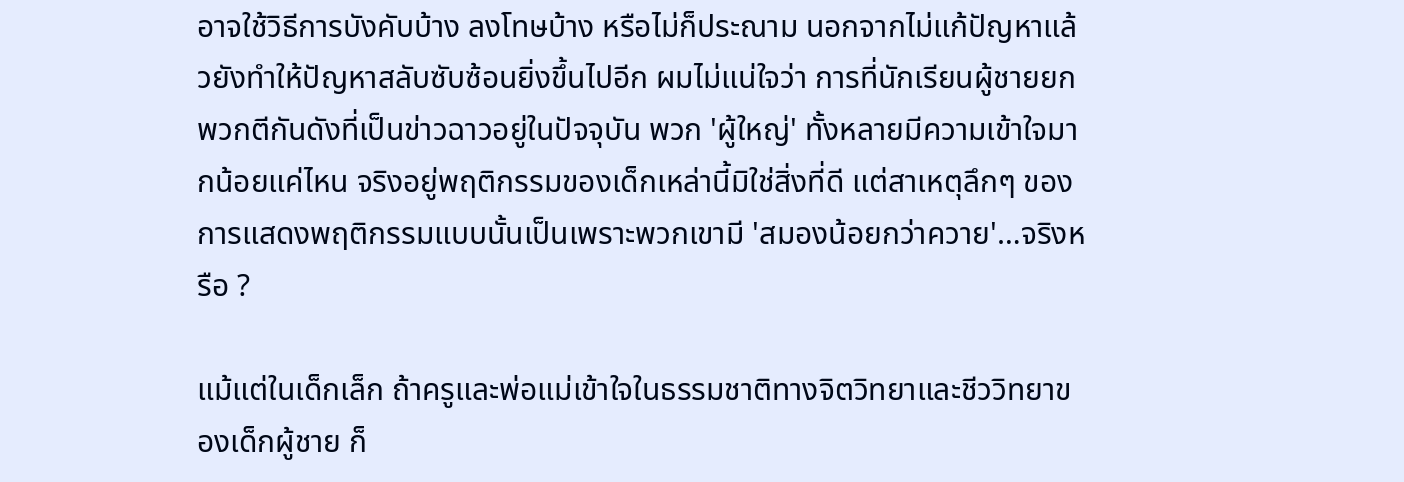อาจใช้วิธีการบังคับบ้าง ลงโทษบ้าง หรือไม่ก็ประณาม นอกจากไม่แก้ปัญหาแล้วยังทำให้ปัญหาสลับซับซ้อนยิ่งขึ้นไปอีก ผมไม่แน่ใจว่า การที่นักเรียนผู้ชายยกพวกตีกันดังที่เป็นข่าวฉาวอยู่ในปัจจุบัน พวก 'ผู้ใหญ่' ทั้งหลายมีความเข้าใจมากน้อยแค่ไหน จริงอยู่พฤติกรรมของเด็กเหล่านี้มิใช่สิ่งที่ดี แต่สาเหตุลึกๆ ของการแสดงพฤติกรรมแบบนั้นเป็นเพราะพวกเขามี 'สมองน้อยกว่าควาย'…จริงหรือ ?

แม้แต่ในเด็กเล็ก ถ้าครูและพ่อแม่เข้าใจในธรรมชาติทางจิตวิทยาและชีววิทยาของเด็กผู้ชาย ก็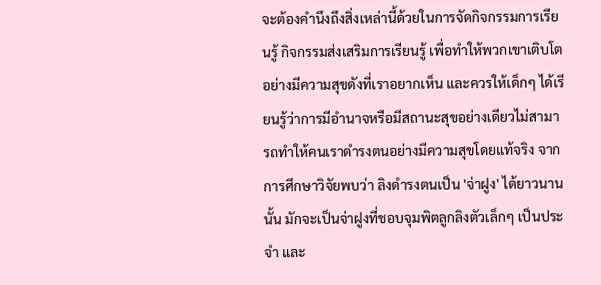จะต้องคำนึงถึงสิ่งเหล่านี้ด้วยในการจัดกิจกรรมการเรียนรู้ กิจกรรมส่งเสริมการเรียนรู้ เพื่อทำให้พวกเขาเติบโตอย่างมีความสุขดังที่เราอยากเห็น และควรให้เด็กๆ ได้เรียนรู้ว่าการมีอำนาจหรือมีสถานะสุขอย่างเดียวไม่สามารถทำให้คนเราดำรงตนอย่างมีความสุขโดยแท้จริง จากการศึกษาวิจัยพบว่า ลิงดำรงตนเป็น 'จ่าฝูง' ได้ยาวนานนั้น มักจะเป็นจ่าฝูงที่ชอบจุมพิตลูกลิงตัวเล็กๆ เป็นประจำ และ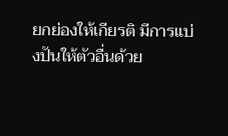ยกย่องให้เกียรติ มีการแบ่งปันให้ตัวอื่นด้วย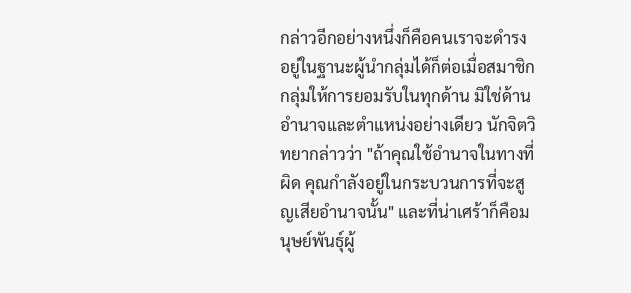กล่าวอีกอย่างหนึ่งก็คือคนเราจะดำรงอยู่ในฐานะผู้นำกลุ่มได้ก็ต่อเมื่อสมาชิกกลุ่มให้การยอมรับในทุกด้าน มิใช่ด้านอำนาจและตำแหน่งอย่างเดียว นักจิตวิทยากล่าวว่า "ถ้าคุณใช้อำนาจในทางที่ผิด คุณกำลังอยู่ในกระบวนการที่จะสูญเสียอำนาจนั้น" และที่น่าเศร้าก็คือมนุษย์พันธุ์ผู้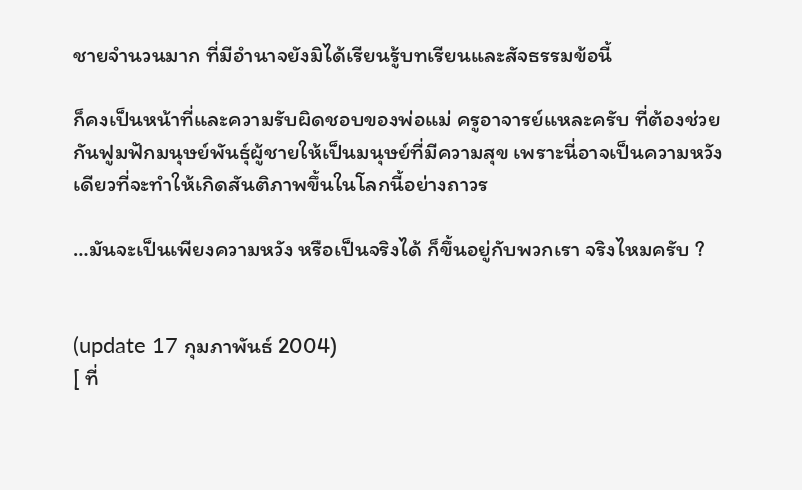ชายจำนวนมาก ที่มีอำนาจยังมิได้เรียนรู้บทเรียนและสัจธรรมข้อนี้

ก็คงเป็นหน้าที่และความรับผิดชอบของพ่อแม่ ครูอาจารย์แหละครับ ที่ต้องช่วยกันฟูมฟักมนุษย์พันธุ์ผู้ชายให้เป็นมนุษย์ที่มีความสุข เพราะนี่อาจเป็นความหวังเดียวที่จะทำให้เกิดสันติภาพขึ้นในโลกนี้อย่างถาวร

…มันจะเป็นเพียงความหวัง หรือเป็นจริงได้ ก็ขึ้นอยู่กับพวกเรา จริงไหมครับ ?


(update 17 กุมภาพันธ์ 2004)
[ ที่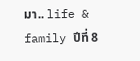มา.. life & family ปีที่ 8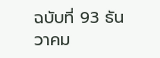ฉบับที่ 93 ธันวาคม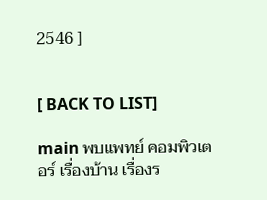2546 ]


[ BACK TO LIST]

main พบแพทย์ คอมพิวเตอร์ เรื่องบ้าน เรื่องร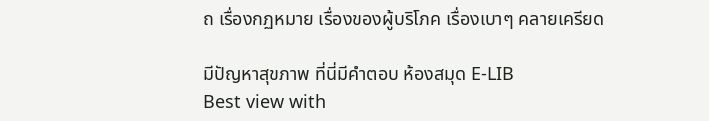ถ เรื่องกฏหมาย เรื่องของผู้บริโภค เรื่องเบาๆ คลายเครียด

มีปัญหาสุขภาพ ที่นี่มีคำตอบ ห้องสมุด E-LIB
Best view with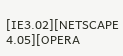[IE3.02][NETSCAPE 4.05][OPERA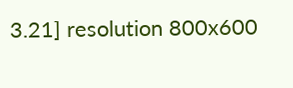3.21] resolution 800x600